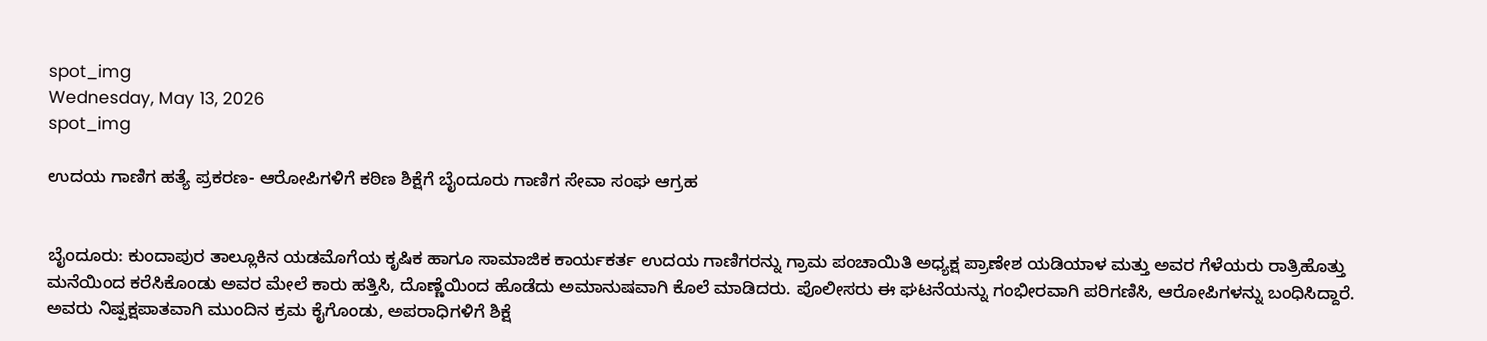spot_img
Wednesday, May 13, 2026
spot_img

ಉದಯ ಗಾಣಿಗ ಹತ್ಯೆ ಪ್ರಕರಣ- ಆರೋಪಿಗಳಿಗೆ ಕಠಿಣ ಶಿಕ್ಷೆಗೆ ಬೈಂದೂರು ಗಾಣಿಗ ಸೇವಾ ಸಂಘ ಆಗ್ರಹ


ಬೈಂದೂರು: ಕುಂದಾಪುರ ತಾಲ್ಲೂಕಿನ ಯಡಮೊಗೆಯ ಕೃಷಿಕ ಹಾಗೂ ಸಾಮಾಜಿಕ ಕಾರ್ಯಕರ್ತ ಉದಯ ಗಾಣಿಗರನ್ನು ಗ್ರಾಮ ಪಂಚಾಯಿತಿ ಅಧ್ಯಕ್ಷ ಪ್ರಾಣೇಶ ಯಡಿಯಾಳ ಮತ್ತು ಅವರ ಗೆಳೆಯರು ರಾತ್ರಿಹೊತ್ತು ಮನೆಯಿಂದ ಕರೆಸಿಕೊಂಡು ಅವರ ಮೇಲೆ ಕಾರು ಹತ್ತಿಸಿ, ದೊಣ್ಣೆಯಿಂದ ಹೊಡೆದು ಅಮಾನುಷವಾಗಿ ಕೊಲೆ ಮಾಡಿದರು. ಪೊಲೀಸರು ಈ ಘಟನೆಯನ್ನು ಗಂಭೀರವಾಗಿ ಪರಿಗಣಿಸಿ, ಆರೋಪಿಗಳನ್ನು ಬಂಧಿಸಿದ್ದಾರೆ. ಅವರು ನಿಷ್ಪಕ್ಷಪಾತವಾಗಿ ಮುಂದಿನ ಕ್ರಮ ಕೈಗೊಂಡು, ಅಪರಾಧಿಗಳಿಗೆ ಶಿಕ್ಷೆ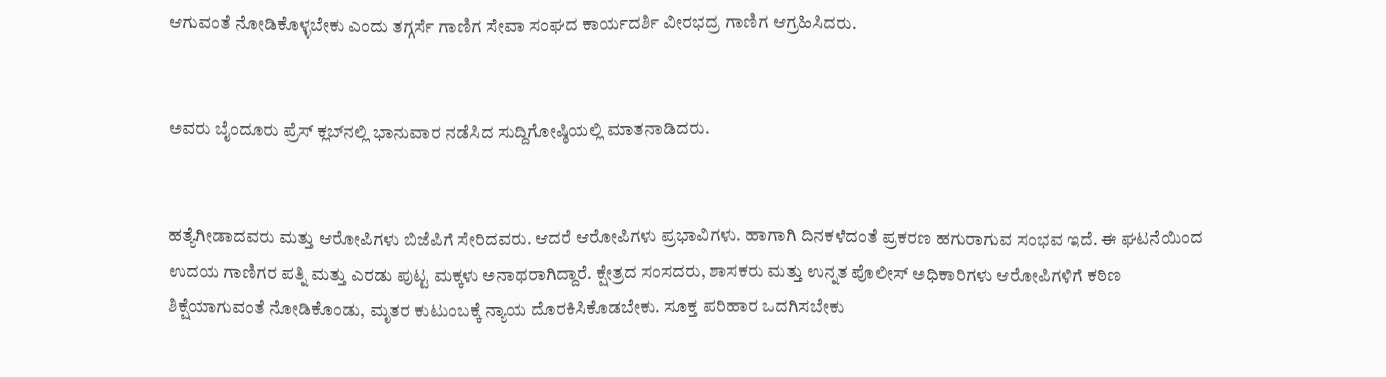ಆಗುವಂತೆ ನೋಡಿಕೊಳ್ಳಬೇಕು ಎಂದು ತಗ್ಗರ್ಸೆ ಗಾಣಿಗ ಸೇವಾ ಸಂಘದ ಕಾರ್ಯದರ್ಶಿ ವೀರಭದ್ರ ಗಾಣಿಗ ಆಗ್ರಹಿಸಿದರು.


ಅವರು ಬೈಂದೂರು ಪ್ರೆಸ್ ಕ್ಲಬ್‌ನಲ್ಲಿ ಭಾನುವಾರ ನಡೆಸಿದ ಸುದ್ದಿಗೋಷ್ಠಿಯಲ್ಲಿ ಮಾತನಾಡಿದರು.


ಹತ್ಯೆಗೀಡಾದವರು ಮತ್ತು ಆರೋಪಿಗಳು ಬಿಜೆಪಿಗೆ ಸೇರಿದವರು. ಆದರೆ ಆರೋಪಿಗಳು ಪ್ರಭಾವಿಗಳು. ಹಾಗಾಗಿ ದಿನಕಳೆದಂತೆ ಪ್ರಕರಣ ಹಗುರಾಗುವ ಸಂಭವ ಇದೆ. ಈ ಘಟನೆಯಿಂದ ಉದಯ ಗಾಣಿಗರ ಪತ್ನಿ ಮತ್ತು ಎರಡು ಪುಟ್ಟ ಮಕ್ಕಳು ಅನಾಥರಾಗಿದ್ದಾರೆ. ಕ್ಷೇತ್ರದ ಸಂಸದರು, ಶಾಸಕರು ಮತ್ತು ಉನ್ನತ ಪೊಲೀಸ್ ಅಧಿಕಾರಿಗಳು ಆರೋಪಿಗಳಿಗೆ ಕಠಿಣ ಶಿಕ್ಷೆಯಾಗುವಂತೆ ನೋಡಿಕೊಂಡು, ಮೃತರ ಕುಟುಂಬಕ್ಕೆ ನ್ಯಾಯ ದೊರಕಿಸಿಕೊಡಬೇಕು. ಸೂಕ್ತ ಪರಿಹಾರ ಒದಗಿಸಬೇಕು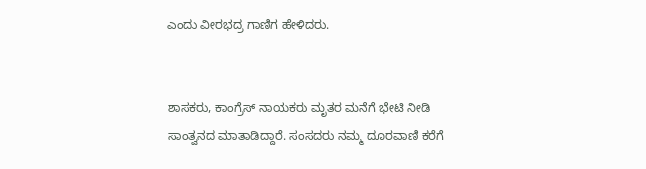ಎಂದು ವೀರಭದ್ರ ಗಾಣಿಗ ಹೇಳಿದರು.


ಶಾಸಕರು, ಕಾಂಗ್ರೆಸ್ ನಾಯಕರು ಮೃತರ ಮನೆಗೆ ಭೇಟಿ ನೀಡಿ ಸಾಂತ್ವನದ ಮಾತಾಡಿದ್ದಾರೆ. ಸಂಸದರು ನಮ್ಮ ದೂರವಾಣಿ ಕರೆಗೆ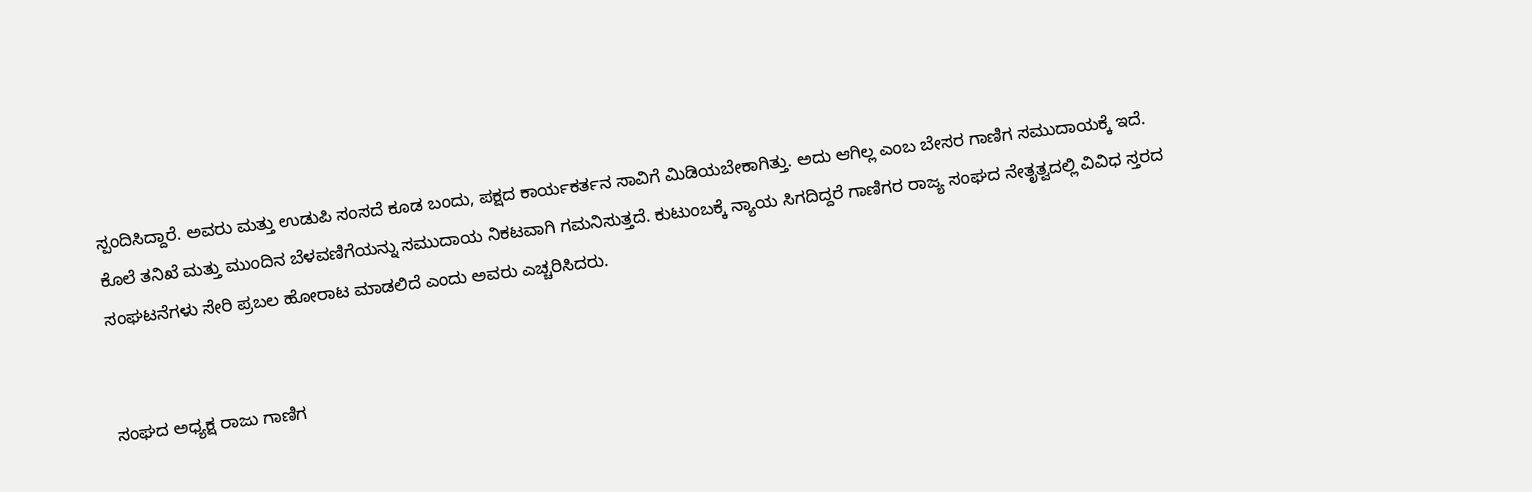ಸ್ಪಂದಿಸಿದ್ದಾರೆ. ಅವರು ಮತ್ತು ಉಡುಪಿ ಸಂಸದೆ ಕೂಡ ಬಂದು, ಪಕ್ಷದ ಕಾರ್ಯಕರ್ತನ ಸಾವಿಗೆ ಮಿಡಿಯಬೇಕಾಗಿತ್ತು. ಅದು ಆಗಿಲ್ಲ ಎಂಬ ಬೇಸರ ಗಾಣಿಗ ಸಮುದಾಯಕ್ಕೆ ಇದೆ. ಕೊಲೆ ತನಿಖೆ ಮತ್ತು ಮುಂದಿನ ಬೆಳವಣಿಗೆಯನ್ನು ಸಮುದಾಯ ನಿಕಟವಾಗಿ ಗಮನಿಸುತ್ತದೆ. ಕುಟುಂಬಕ್ಕೆ ನ್ಯಾಯ ಸಿಗದಿದ್ದರೆ ಗಾಣಿಗರ ರಾಜ್ಯ ಸಂಘದ ನೇತೃತ್ವದಲ್ಲಿ ವಿವಿಧ ಸ್ತರದ ಸಂಘಟನೆಗಳು ಸೇರಿ ಪ್ರಬಲ ಹೋರಾಟ ಮಾಡಲಿದೆ ಎಂದು ಅವರು ಎಚ್ಚರಿಸಿದರು.


ಸಂಘದ ಅಧ್ಯಕ್ಷ ರಾಜು ಗಾಣಿಗ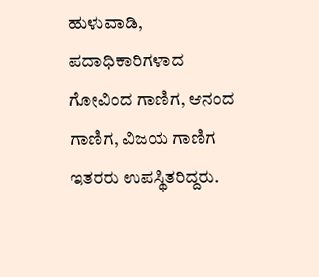ಹುಳುವಾಡಿ, ಪದಾಧಿಕಾರಿಗಳಾದ ಗೋವಿಂದ ಗಾಣಿಗ, ಆನಂದ ಗಾಣಿಗ, ವಿಜಯ ಗಾಣಿಗ ಇತರರು ಉಪಸ್ಥಿತರಿದ್ದರು.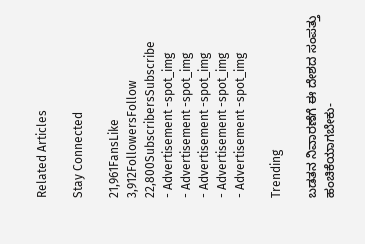Related Articles

Stay Connected

21,961FansLike
3,912FollowersFollow
22,800SubscribersSubscribe
- Advertisement -spot_img
- Advertisement -spot_img
- Advertisement -spot_img
- Advertisement -spot_img
- Advertisement -spot_img

Trending

ಬಡತನ ನಿವಾರಣೆಗೆ ಈ ದೇಶದ ಸಂಪತ್ತು ಹಂಚಿಕೆಯಾಗಬೇಕು-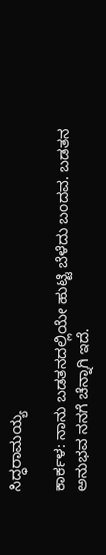ಸಿದ್ಧರಾಮಯ್ಯ

ಕಾರ್ಕಳ: ನಾನು ಬಡತನದಲ್ಲಿಯೇ ಹುಟ್ಟಿ ಬೆಳೆದು ಬಂದವ. ಬಡತನ ಅನುಭವ ನನಗೆ ಚೆನ್ನಾಗಿ ಇದೆ.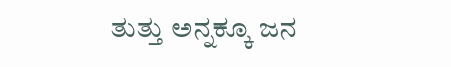ತುತ್ತು ಅನ್ನಕ್ಕೂ ಜನ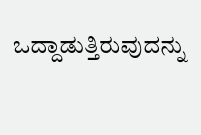ಒದ್ದಾಡುತ್ತಿರುವುದನ್ನು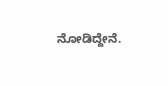ನೋಡಿದ್ದೇನೆ.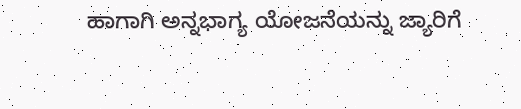ಹಾಗಾಗಿ ಅನ್ನಭಾಗ್ಯ ಯೋಜನೆಯನ್ನು ಜ್ಯಾರಿಗೆ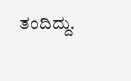ತಂದಿದ್ದು.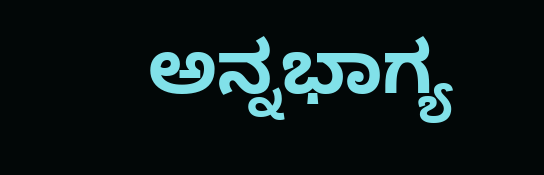ಅನ್ನಭಾಗ್ಯ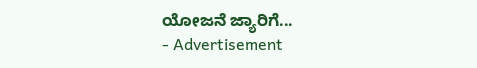ಯೋಜನೆ ಜ್ಯಾರಿಗೆ...
- Advertisement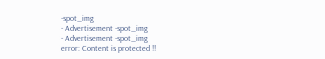-spot_img
- Advertisement -spot_img
- Advertisement -spot_img
error: Content is protected !!